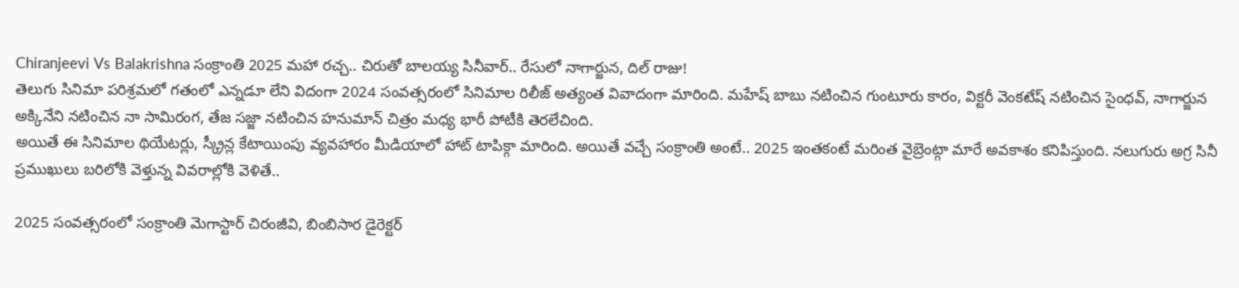Chiranjeevi Vs Balakrishna సంక్రాంతి 2025 మహా రచ్చ.. చిరుతో బాలయ్య సినీవార్.. రేసులో నాగార్జున, దిల్ రాజు!
తెలుగు సినిమా పరిశ్రమలో గతంలో ఎన్నడూ లేని విదంగా 2024 సంవత్సరంలో సినిమాల రిలీజ్ అత్యంత వివాదంగా మారింది. మహేష్ బాబు నటించిన గుంటూరు కారం, విక్టరీ వెంకటేష్ నటించిన సైంధవ్, నాగార్జున అక్కినేని నటించిన నా సామిరంగ, తేజ సజ్జా నటించిన హనుమాన్ చిత్రం మధ్య భారీ పోటీకి తెరలేచింది.
అయితే ఈ సినిమాల థియేటర్లు, స్క్రీన్ల కేటాయింపు వ్యవహారం మీడియాలో హాట్ టాపిక్గా మారింది. అయితే వచ్చే సంక్రాంతి అంటే.. 2025 ఇంతకంటే మరింత వైబ్రెంట్గా మారే అవకాశం కనిపిస్తుంది. నలుగురు అగ్ర సినీ ప్రముఖులు బరిలోకి వెళ్తున్న వివరాల్లోకి వెళితే..

2025 సంవత్సరంలో సంక్రాంతి మెగాస్టార్ చిరంజీవి, బింబిసార డైరెక్టర్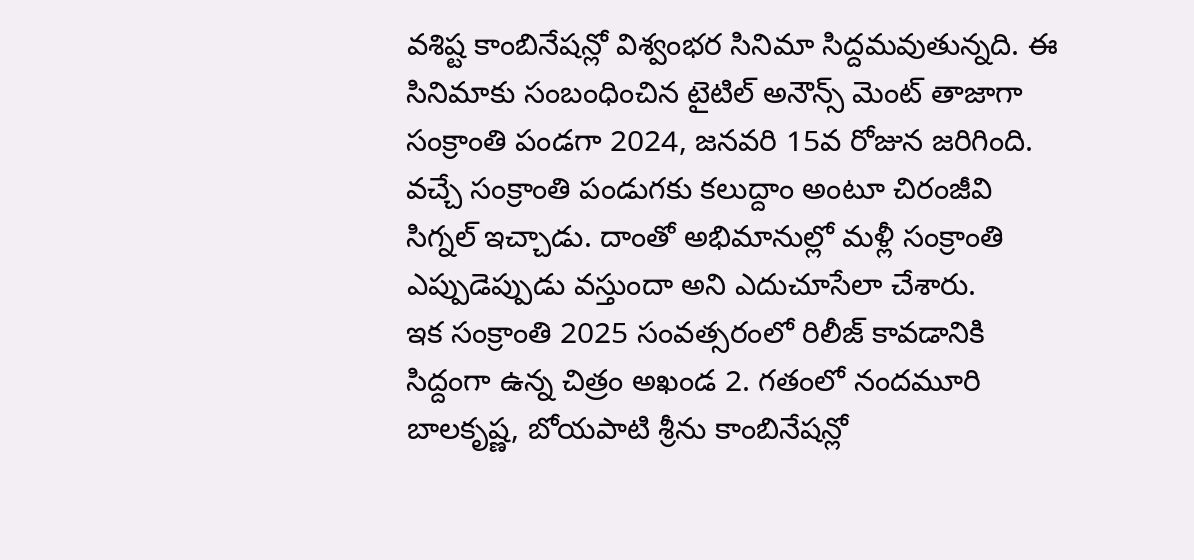వశిష్ట కాంబినేషన్లో విశ్వంభర సినిమా సిద్దమవుతున్నది. ఈ సినిమాకు సంబంధించిన టైటిల్ అనౌన్స్ మెంట్ తాజాగా సంక్రాంతి పండగా 2024, జనవరి 15వ రోజున జరిగింది. వచ్చే సంక్రాంతి పండుగకు కలుద్దాం అంటూ చిరంజీవి సిగ్నల్ ఇచ్చాడు. దాంతో అభిమానుల్లో మళ్లీ సంక్రాంతి ఎప్పుడెప్పుడు వస్తుందా అని ఎదుచూసేలా చేశారు.
ఇక సంక్రాంతి 2025 సంవత్సరంలో రిలీజ్ కావడానికి సిద్దంగా ఉన్న చిత్రం అఖండ 2. గతంలో నందమూరి బాలకృష్ణ, బోయపాటి శ్రీను కాంబినేషన్లో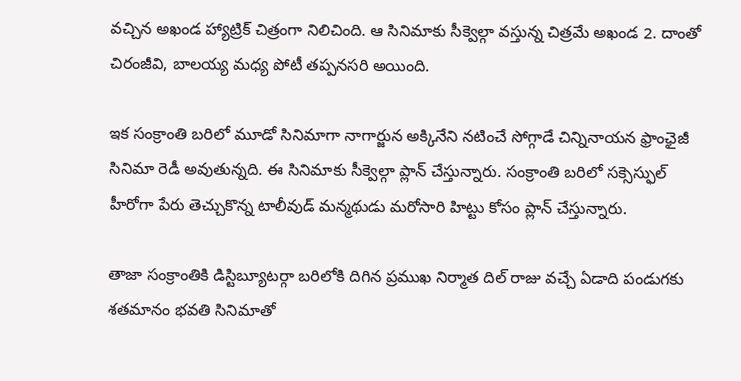వచ్చిన అఖండ హ్యాట్రిక్ చిత్రంగా నిలిచింది. ఆ సినిమాకు సీక్వెల్గా వస్తున్న చిత్రమే అఖండ 2. దాంతో చిరంజీవి, బాలయ్య మధ్య పోటీ తప్పనసరి అయింది.

ఇక సంక్రాంతి బరిలో మూడో సినిమాగా నాగార్జున అక్కినేని నటించే సోగ్గాడే చిన్నినాయన ఫ్రాంఛైజీ సినిమా రెడీ అవుతున్నది. ఈ సినిమాకు సీక్వెల్గా ప్లాన్ చేస్తున్నారు. సంక్రాంతి బరిలో సక్సెస్ఫుల్ హీరోగా పేరు తెచ్చుకొన్న టాలీవుడ్ మన్మథుడు మరోసారి హిట్టు కోసం ప్లాన్ చేస్తున్నారు.

తాజా సంక్రాంతికి డిస్టిబ్యూటర్గా బరిలోకి దిగిన ప్రముఖ నిర్మాత దిల్ రాజు వచ్చే ఏడాది పండుగకు శతమానం భవతి సినిమాతో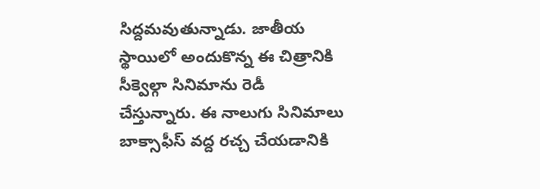సిద్దమవుతున్నాడు. జాతీయ స్థాయిలో అందుకొన్న ఈ చిత్రానికి సీక్వెల్గా సినిమాను రెడీ చేస్తున్నారు. ఈ నాలుగు సినిమాలు బాక్సాఫీస్ వద్ద రచ్చ చేయడానికి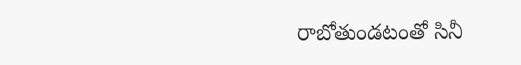రాబోతుండటంతో సినీ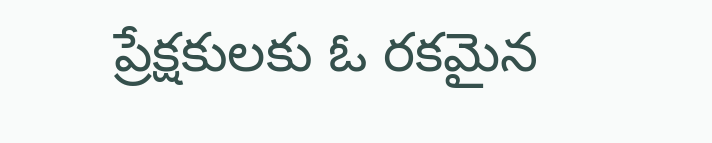ప్రేక్షకులకు ఓ రకమైన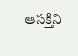ఆసక్తిని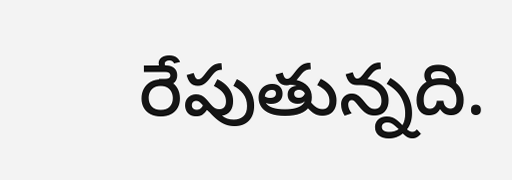రేపుతున్నది.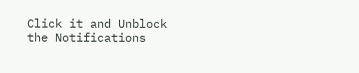Click it and Unblock the Notifications